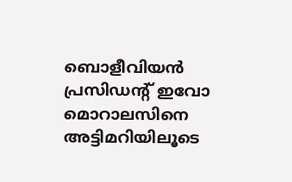ബൊളീവിയന്‍ പ്രസിഡന്റ് ഇവോ മൊറാലസിനെ അട്ടിമറിയിലൂടെ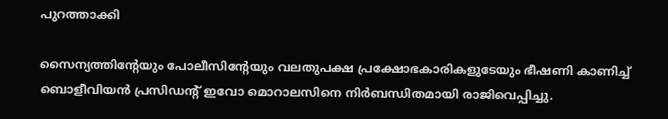പുറത്താക്കി

സൈന്യത്തിന്റേയും പോലീസിന്റേയും വലതുപക്ഷ പ്രക്ഷോഭകാരികളുടേയും ഭീഷണി കാണിച്ച് ബൊളീവിയന്‍ പ്രസിഡന്റ് ഇവോ മൊറാലസിനെ നിര്‍ബന്ധിതമായി രാജിവെപ്പിച്ചു.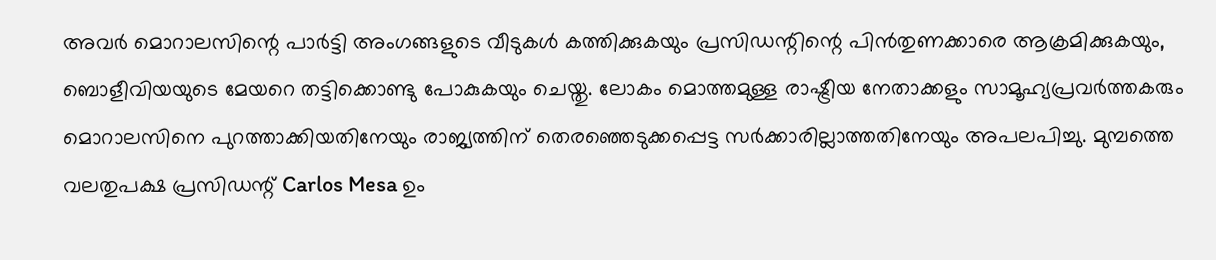അവര്‍ മൊറാലസിന്റെ പാര്‍ട്ടി അംഗങ്ങളുടെ വീടുകള്‍ കത്തിക്കുകയും പ്രസിഡന്റിന്റെ പിന്‍തുണക്കാരെ ആക്രമിക്കുകയും, ബൊളീവിയയുടെ മേയറെ തട്ടിക്കൊണ്ടു പോകുകയും ചെയ്തു. ലോകം മൊത്തമുള്ള രാഷ്ട്രീയ നേതാക്കളും സാമൂഹ്യപ്രവര്‍ത്തകരും മൊറാലസിനെ പുറത്താക്കിയതിനേയും രാജ്യത്തിന് തെരഞ്ഞെടുക്കപ്പെട്ട സര്‍ക്കാരില്ലാത്തതിനേയും അപലപിച്ചു. മുമ്പത്തെ വലതുപക്ഷ പ്രസിഡന്റ് Carlos Mesa ഉം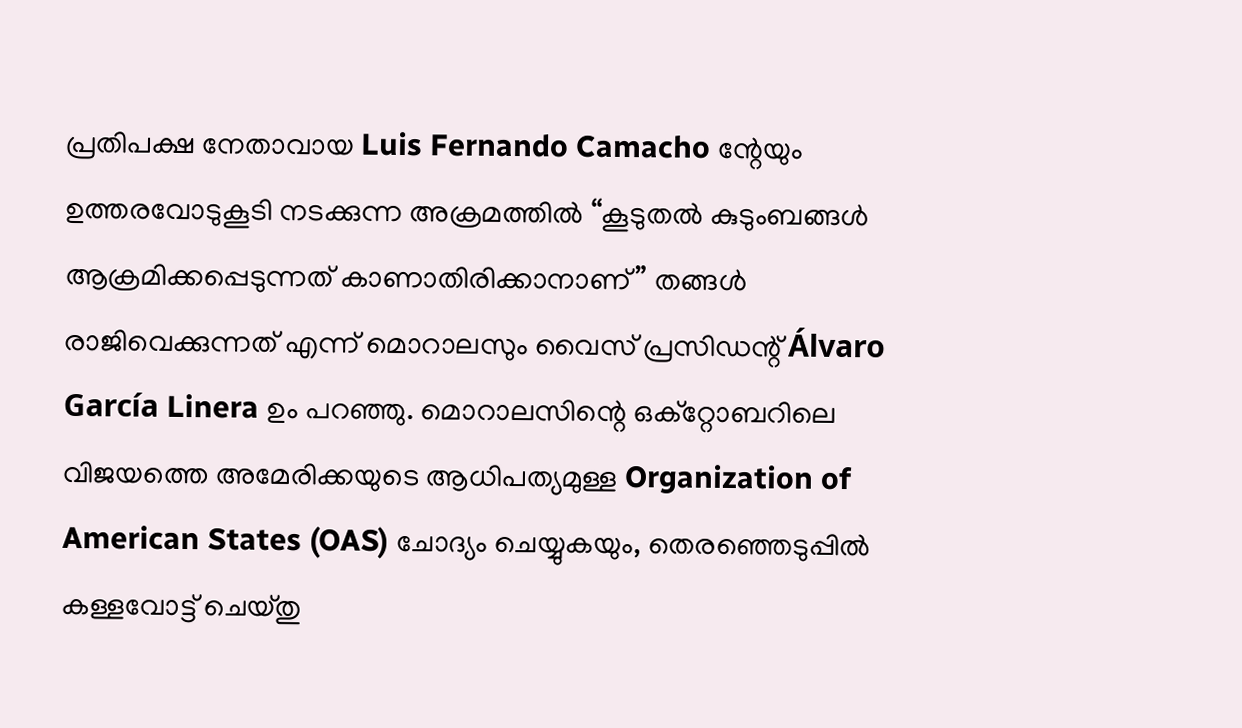പ്രതിപക്ഷ നേതാവായ Luis Fernando Camacho ന്റേയും ഉത്തരവോടുകൂടി നടക്കുന്ന അക്രമത്തില്‍ “കൂടുതല്‍ കുടുംബങ്ങള്‍ ആക്രമിക്കപ്പെടുന്നത് കാണാതിരിക്കാനാണ്” തങ്ങള്‍ രാജിവെക്കുന്നത് എന്ന് മൊറാലസും വൈസ് പ്രസിഡന്റ് Álvaro García Linera ഉം പറഞ്ഞു. മൊറാലസിന്റെ ഒക്റ്റോബറിലെ വിജയത്തെ അമേരിക്കയുടെ ആധിപത്യമുള്ള Organization of American States (OAS) ചോദ്യം ചെയ്യുകയും, തെരഞ്ഞെടുപ്പില്‍ കള്ളവോട്ട് ചെയ്തു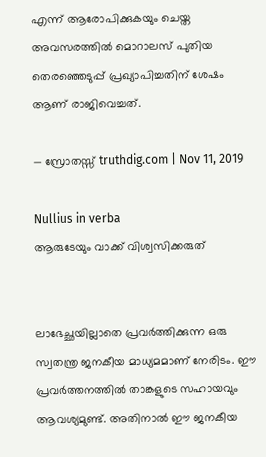എന്ന് ആരോപിക്കുകയും ചെയ്ത അവസരത്തില്‍ മൊറാലസ് പുതിയ തെരഞ്ഞെടുപ്പ് പ്രഖ്യാപിച്ചതിന് ശേഷം ആണ് രാജിവെച്ചത്.

— സ്രോതസ്സ് truthdig.com | Nov 11, 2019

Nullius in verba
ആരുടേയും വാക്ക് വിശ്വസിക്കരുത്


ലാഭേച്ഛയില്ലാതെ പ്രവര്‍ത്തിക്കുന്ന ഒരു സ്വതന്ത്ര ജനകീയ മാധ്യമമാണ് നേരിടം. ഈ പ്രവര്‍ത്തനത്തില്‍ താങ്കളുടെ സഹായവും ആവശ്യമുണ്ട്. അതിനാല്‍ ഈ ജനകീയ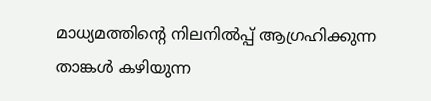മാധ്യമത്തിന്റെ നിലനില്‍പ്പ് ആഗ്രഹിക്കുന്ന താങ്കള്‍ കഴിയുന്ന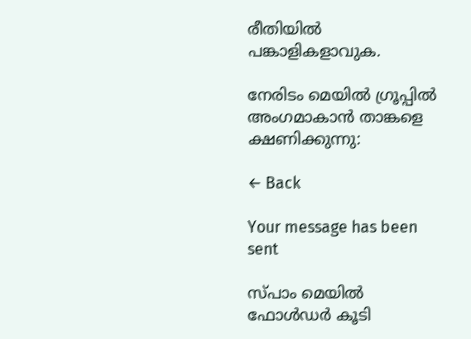രീതിയില്‍ പങ്കാളികളാവുക.

നേരിടം മെയില്‍ ഗ്രൂപ്പില്‍ അംഗമാകാന്‍ താങ്കളെ ക്ഷണിക്കുന്നു:

← Back

Your message has been sent

സ്പാം മെയില്‍ ഫോള്‍ഡര്‍ കൂടി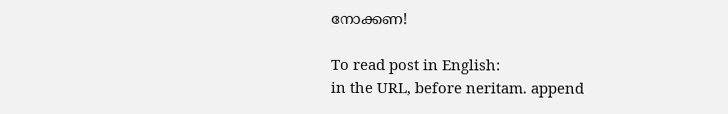നോക്കണ!

To read post in English:
in the URL, before neritam. append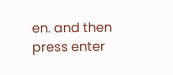en. and then press enter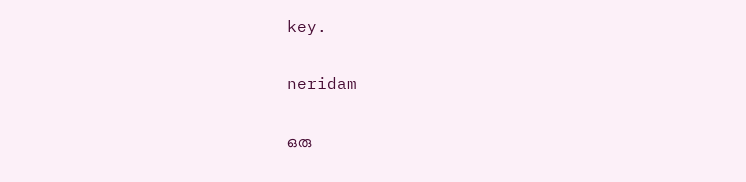key.

neridam

ഒരു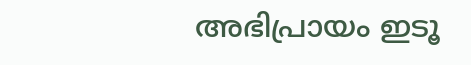അഭിപ്രായം ഇടൂ